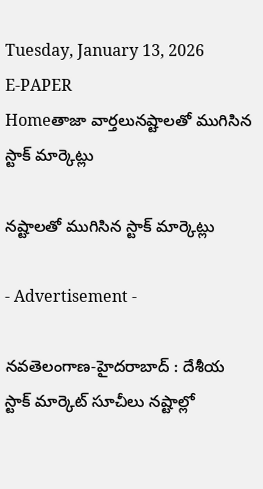Tuesday, January 13, 2026
E-PAPER
Homeతాజా వార్తలునష్టాల‌తో ముగిసిన స్టాక్‌ మార్కెట్లు

నష్టాల‌తో ముగిసిన స్టాక్‌ మార్కెట్లు

- Advertisement -

న‌వ‌తెలంగాణ‌-హైద‌రాబాద్ : దేశీయ స్టాక్‌ మార్కెట్‌ సూచీలు నష్టాల్లో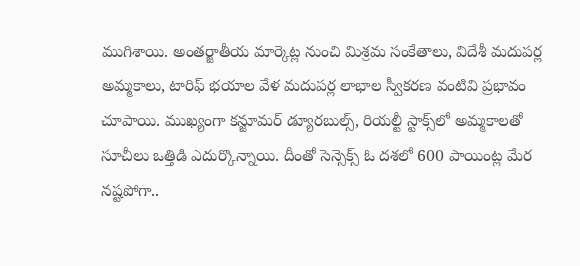ముగిశాయి. అంతర్జాతీయ మార్కెట్ల నుంచి మిశ్రమ సంకేతాలు, విదేశీ మదుపర్ల అమ్మకాలు, టారిఫ్‌ భయాల వేళ మదుపర్ల లాభాల స్వీకరణ వంటివి ప్రభావం చూపాయి. ముఖ్యంగా కన్జూమర్‌ డ్యూరబుల్స్‌, రియల్టీ స్టాక్స్‌లో అమ్మకాలతో సూచీలు ఒత్తిడి ఎదుర్కొన్నాయి. దీంతో సెన్సెక్స్‌ ఓ దశలో 600 పాయింట్ల మేర నష్టపోగా..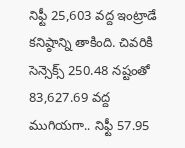నిఫ్టీ 25,603 వద్ద ఇంట్రాడే కనిష్ఠాన్ని తాకింది. చివరికి సెన్సెక్స్‌ 250.48 నష్టంతో 83,627.69 వద్ద ముగియగా.. నిఫ్టీ 57.95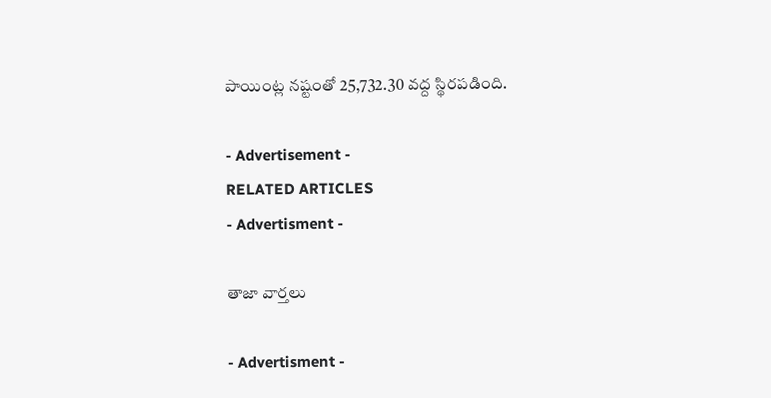పాయింట్ల నష్టంతో 25,732.30 వద్ద స్థిరపడింది.

- Advertisement -
RELATED ARTICLES
- Advertisment -

తాజా వార్తలు

- Advertisment -